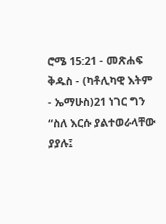ሮሜ 15:21 - መጽሐፍ ቅዱስ - (ካቶሊካዊ እትም - ኤማሁስ)21 ነገር ግን “ስለ እርሱ ያልተወራላቸው ያያሉ፤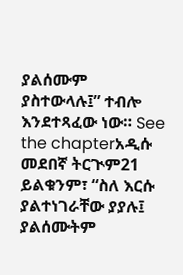ያልሰሙም ያስተውላሉ፤” ተብሎ እንደተጻፈው ነው። See the chapterአዲሱ መደበኛ ትርጒም21 ይልቁንም፣ “ስለ እርሱ ያልተነገራቸው ያያሉ፤ ያልሰሙትም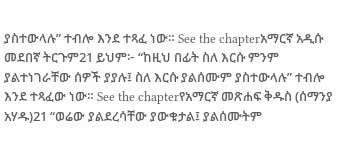ያስተውላሉ” ተብሎ እንደ ተጻፈ ነው። See the chapterአማርኛ አዲሱ መደበኛ ትርጉም21 ይህም፦ “ከዚህ በፊት ስለ እርሱ ምንም ያልተነገራቸው ሰዎች ያያሉ፤ ስለ እርሱ ያልሰሙም ያስተውላሉ” ተብሎ እንደ ተጻፈው ነው። See the chapterየአማርኛ መጽሐፍ ቅዱስ (ሰማንያ አሃዱ)21 “ወሬው ያልደረሳቸው ያውቁታል፤ ያልሰሙትም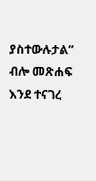ያስተውሉታል” ብሎ መጽሐፍ እንደ ተናገረ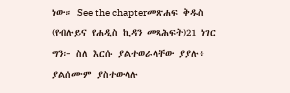ነው። See the chapterመጽሐፍ ቅዱስ (የብሉይና የሐዲስ ኪዳን መጻሕፍት)21 ነገር ግን፦ ስለ እርሱ ያልተወራላቸው ያያሉ፥ ያልሰሙም ያስተውላሉ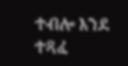ተብሎ እንደ ተጻፈ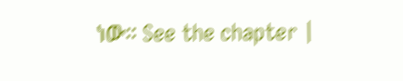ነው። See the chapter |